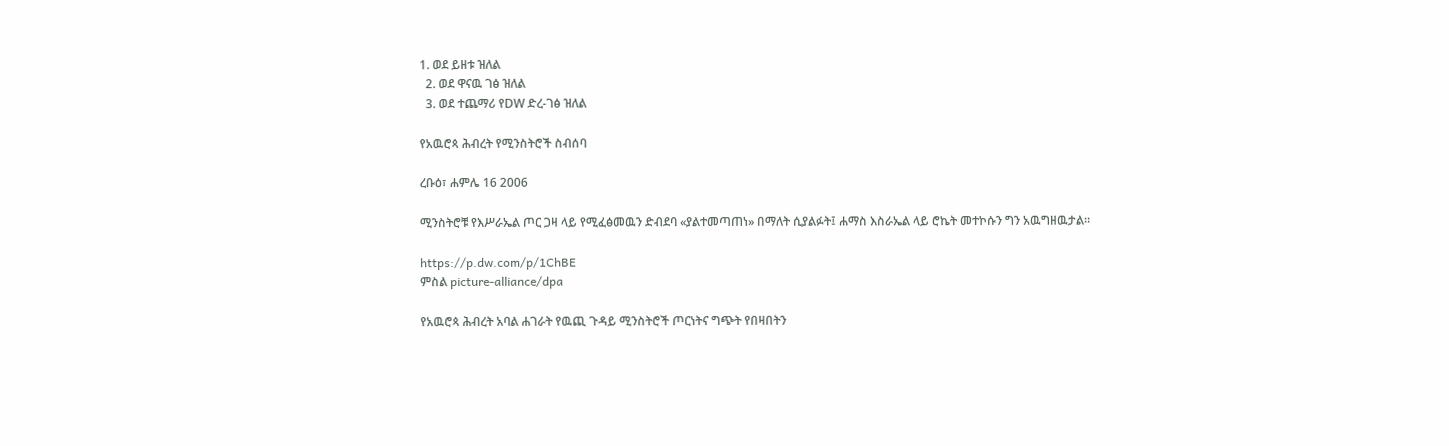1. ወደ ይዘቱ ዝለል
  2. ወደ ዋናዉ ገፅ ዝለል
  3. ወደ ተጨማሪ የDW ድረ-ገፅ ዝለል

የአዉሮጳ ሕብረት የሚንስትሮች ስብሰባ

ረቡዕ፣ ሐምሌ 16 2006

ሚንስትሮቹ የእሥራኤል ጦር ጋዛ ላይ የሚፈፅመዉን ድብደባ «ያልተመጣጠነ» በማለት ሲያልፉት፤ ሐማስ እስራኤል ላይ ሮኬት መተኮሱን ግን አዉግዘዉታል።

https://p.dw.com/p/1ChBE
ምስል picture-alliance/dpa

የአዉሮጳ ሕብረት አባል ሐገራት የዉጪ ጉዳይ ሚንስትሮች ጦርነትና ግጭት የበዛበትን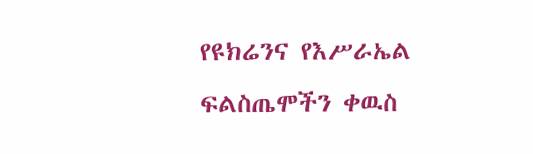የዩክሬንና የእሥራኤል ፍልስጤሞችን ቀዉስ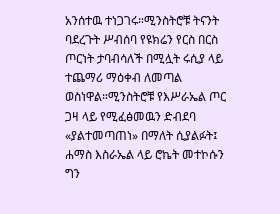አንሰተዉ ተነጋገሩ።ሚንስትሮቹ ትናንት ባደረጉት ሥብሰባ የዩክሬን የርስ በርስ ጦርነት ታባብሳለች በሚሏት ሩሲያ ላይ ተጨማሪ ማዕቀብ ለመጣል ወስነዋል።ሚንስትሮቹ የእሥራኤል ጦር ጋዛ ላይ የሚፈፅመዉን ድብደባ «ያልተመጣጠነ» በማለት ሲያልፉት፤ ሐማስ እስራኤል ላይ ሮኬት መተኮሱን ግን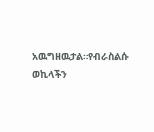አዉግዘዉታል።የብራስልሱ ወኪላችን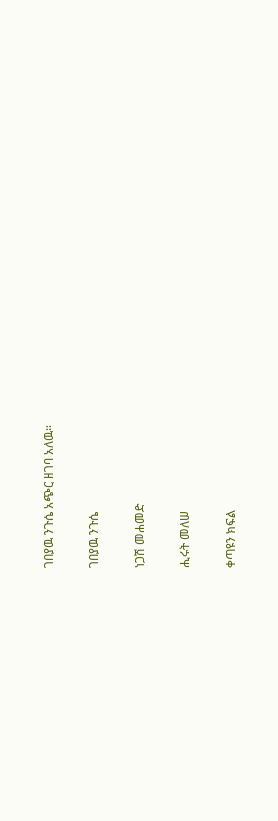ገበያዉ ንጉሴ አጭር ዘገባ አለዉ።

ገበያዉ ንጉሴ

ነጋሽ መሐመድ

ሒሩት መለሠ

ቀጣዩን ክፍል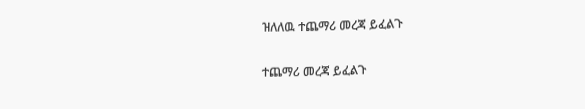ዝለለዉ ተጨማሪ መረጃ ይፈልጉ

ተጨማሪ መረጃ ይፈልጉ